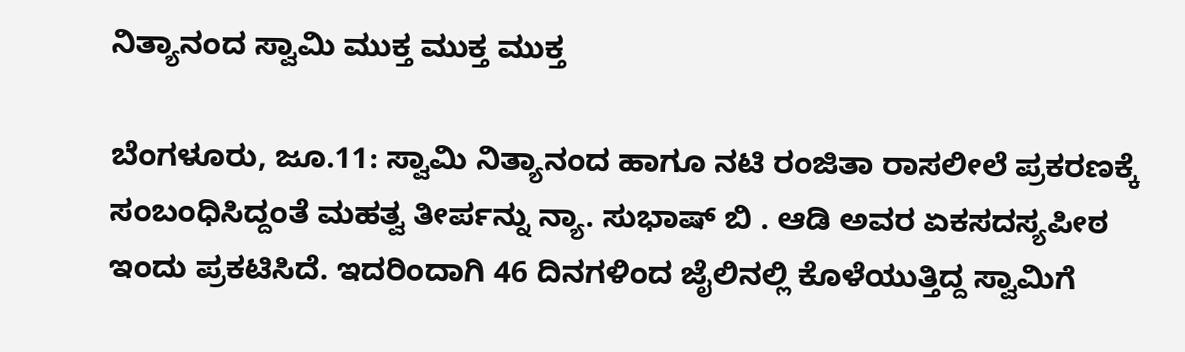ನಿತ್ಯಾನಂದ ಸ್ವಾಮಿ ಮುಕ್ತ ಮುಕ್ತ ಮುಕ್ತ

ಬೆಂಗಳೂರು, ಜೂ.11: ಸ್ವಾಮಿ ನಿತ್ಯಾನಂದ ಹಾಗೂ ನಟಿ ರಂಜಿತಾ ರಾಸಲೀಲೆ ಪ್ರಕರಣಕ್ಕೆ ಸಂಬಂಧಿಸಿದ್ದಂತೆ ಮಹತ್ವ ತೀರ್ಪನ್ನು ನ್ಯಾ. ಸುಭಾಷ್ ಬಿ . ಆಡಿ ಅವರ ಏಕಸದಸ್ಯಪೀಠ ಇಂದು ಪ್ರಕಟಿಸಿದೆ. ಇದರಿಂದಾಗಿ 46 ದಿನಗಳಿಂದ ಜೈಲಿನಲ್ಲಿ ಕೊಳೆಯುತ್ತಿದ್ದ ಸ್ವಾಮಿಗೆ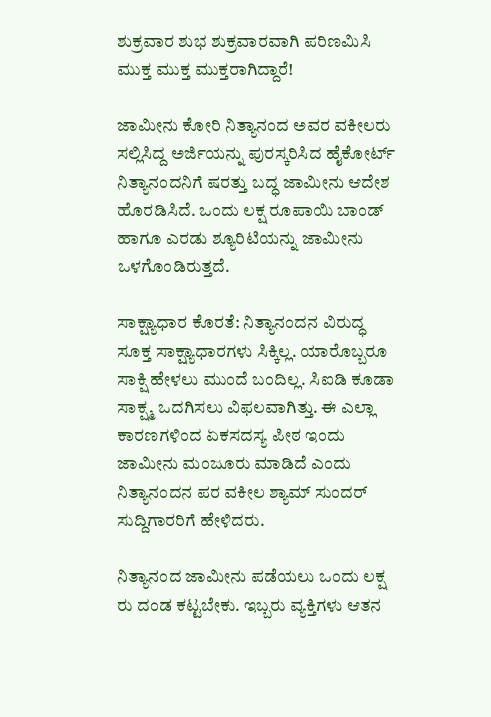ಶುಕ್ರವಾರ ಶುಭ ಶುಕ್ರವಾರವಾಗಿ ಪರಿಣಮಿಸಿ ಮುಕ್ತ ಮುಕ್ತ ಮುಕ್ತರಾಗಿದ್ದಾರೆ!

ಜಾಮೀನು ಕೋರಿ ನಿತ್ಯಾನಂದ ಅವರ ವಕೀಲರು ಸಲ್ಲಿಸಿದ್ದ ಅರ್ಜಿಯನ್ನು ಪುರಸ್ಕರಿಸಿದ ಹೈಕೋರ್ಟ್ ನಿತ್ಯಾನಂದನಿಗೆ ಷರತ್ತು ಬದ್ಧ ಜಾಮೀನು ಆದೇಶ ಹೊರಡಿಸಿದೆ. ಒಂದು ಲಕ್ಷ ರೂಪಾಯಿ ಬಾಂಡ್ ಹಾಗೂ ಎರಡು ಶ್ಯೂರಿಟಿಯನ್ನು ಜಾಮೀನು ಒಳಗೊಂಡಿರುತ್ತದೆ.

ಸಾಕ್ಷ್ಯಾಧಾರ ಕೊರತೆ: ನಿತ್ಯಾನಂದನ ವಿರುದ್ಧ ಸೂಕ್ತ ಸಾಕ್ಷ್ಯಾಧಾರಗಳು ಸಿಕ್ಕಿಲ್ಲ. ಯಾರೊಬ್ಬರೂ ಸಾಕ್ಷಿ ಹೇಳಲು ಮುಂದೆ ಬಂದಿಲ್ಲ. ಸಿಐಡಿ ಕೂಡಾ ಸಾಕ್ಷ್ಮ ಒದಗಿಸಲು ವಿಫಲವಾಗಿತ್ತು. ಈ ಎಲ್ಲಾ ಕಾರಣಗಳಿಂದ ಏಕಸದಸ್ಯ ಪೀಠ ಇಂದು ಜಾಮೀನು ಮಂಜೂರು ಮಾಡಿದೆ ಎಂದು ನಿತ್ಯಾನಂದನ ಪರ ವಕೀಲ ಶ್ಯಾಮ್ ಸುಂದರ್ ಸುದ್ದಿಗಾರರಿಗೆ ಹೇಳಿದರು.

ನಿತ್ಯಾನಂದ ಜಾಮೀನು ಪಡೆಯಲು ಒಂದು ಲಕ್ಷ ರು ದಂಡ ಕಟ್ಟಬೇಕು. ಇಬ್ಬರು ವ್ಯಕ್ತಿಗಳು ಆತನ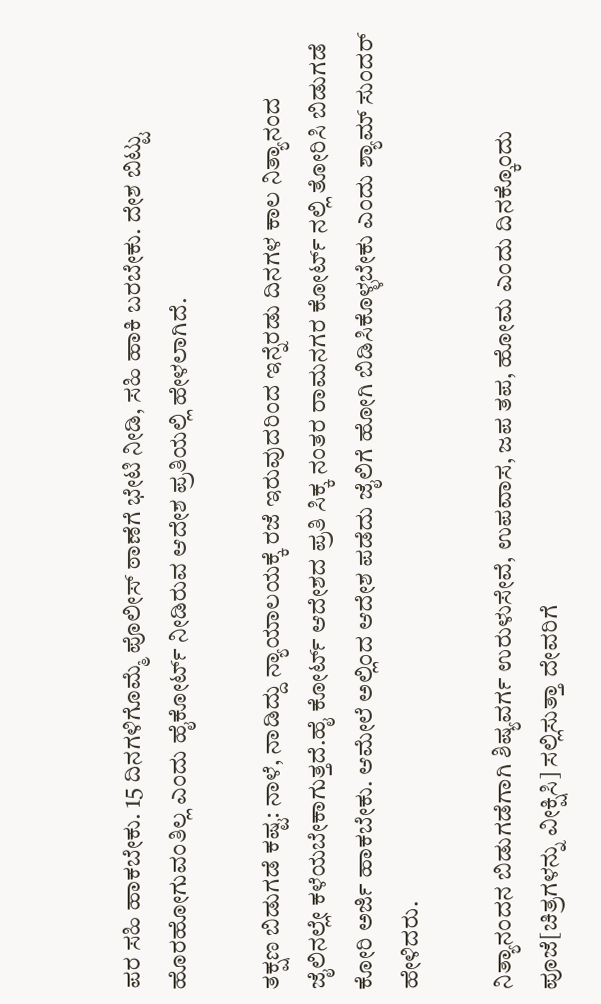ಪರ ಸಹಿ ಹಾಕಬೇಕು. 15 ದಿನಗಳಿಗೊಮ್ಮೆ ಪೊಲೀಸ್ ಠಾಣೆಗೆ ಭೇಟಿ ನೀಡಿ, ಸಹಿ ಹಾಕಿ ಬರಬೇಕು. ದೇಶ ಬಿಟ್ಟು ಹೊರಹೋಗುವಂತಿಲ್ಲ ಎಂದು ಹೈಕೋರ್ಟ್ ನೀಡಿರುವ ಆದೇಶ ಪ್ರತಿಯಲ್ಲಿ ಹೇಳಲಾಗಿದೆ.

ತಕ್ಷಣ ಬಿಡುಗಡೆ ಕಷ್ಟ: ನಾಳೆ, ನಾಡಿದ್ದು ನ್ಯಾಯಾಲಯಕ್ಕೆ ರಜೆ ಇರುವುದರಿಂದ ಇನ್ನೆರಡು ದಿನಗಳ ಕಾಲ ನಿತ್ಯಾನಂದ ಜೈಲಿನಲ್ಲೇ ಕಳೆಯಬೇಕಾಗುತ್ತದೆ.ಹೈ ಕೋರ್ಟ್ ಆದೇಶದ ಪ್ರತಿ ಸಿಕ್ಕ ನಂತರ ರಾಮನಗರ ಕೋರ್ಟ್ ನಲ್ಲಿ ತೋರಿಸಿ ಬಿಡುಗಡೆ ಕೋರಿ ಅರ್ಜಿ ಹಾಕಬೇಕು. ಆಮೇಲೆ ಅಲ್ಲಿಂದ ಆದೇಶ ಪಡೆದು ಜೈಲಿಗೆ ಹೋಗಿ ಬಿಡಿಸಿಕೊಳ್ಳಬೇಕು ಎಂದು ಶ್ಯಾಮ್ ಸುಂದರ್ ಹೇಳಿದರು.

ನಿತ್ಯಾನಂದನ ಬಿಡುಗಡೆಗಾಗಿ ಶಿಷ್ಯವರ್ಗ ಉರುಳುಸೇವೆ, ಉಪವಾಸ, ಜಪ ತಪ, ಹೋಮ ಎಂದು ದಿನಕ್ಕೊಂದು ಪೂಜೆ[ಚಿತ್ರಗಳನ್ನು ವೀಕ್ಷಿಸಿ] ಸಲ್ಲಿಸುತ್ತಾ ದೇವರಿಗೆ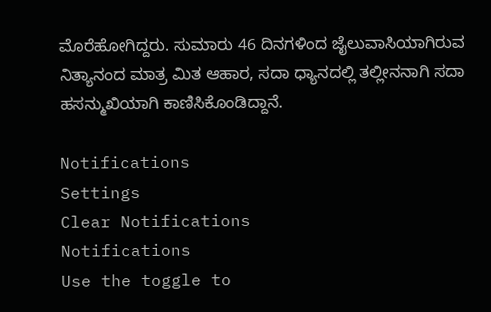ಮೊರೆಹೋಗಿದ್ದರು. ಸುಮಾರು 46 ದಿನಗಳಿಂದ ಜೈಲುವಾಸಿಯಾಗಿರುವ ನಿತ್ಯಾನಂದ ಮಾತ್ರ ಮಿತ ಆಹಾರ, ಸದಾ ಧ್ಯಾನದಲ್ಲಿ ತಲ್ಲೀನನಾಗಿ ಸದಾ ಹಸನ್ಮುಖಿಯಾಗಿ ಕಾಣಿಸಿಕೊಂಡಿದ್ದಾನೆ.

Notifications
Settings
Clear Notifications
Notifications
Use the toggle to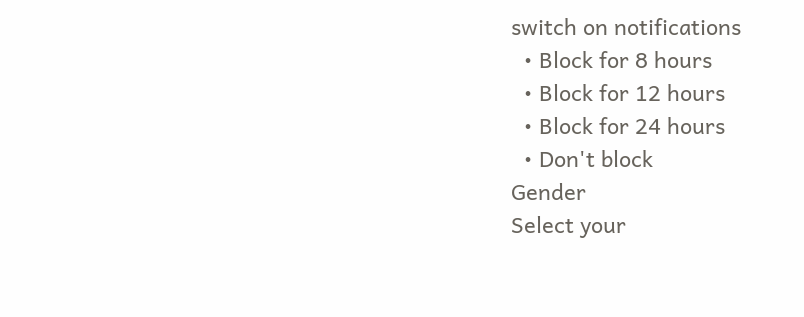switch on notifications
  • Block for 8 hours
  • Block for 12 hours
  • Block for 24 hours
  • Don't block
Gender
Select your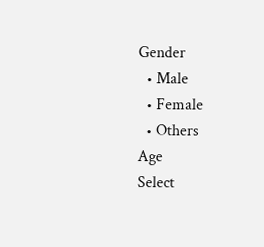Gender
  • Male
  • Female
  • Others
Age
Select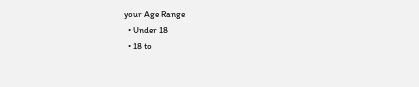your Age Range
  • Under 18
  • 18 to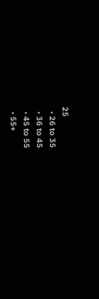25
  • 26 to 35
  • 36 to 45
  • 45 to 55
  • 55+